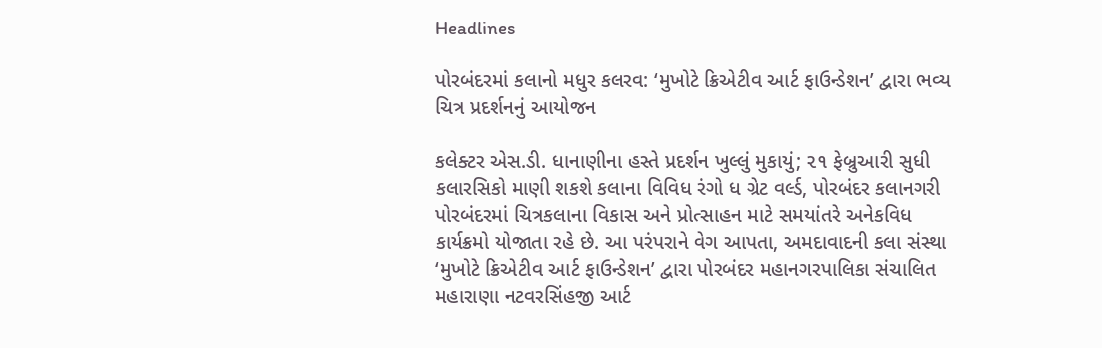Headlines

પોરબંદરમાં કલાનો મધુર કલરવ: ‘મુખોટે ક્રિએટીવ આર્ટ ફાઉન્ડેશન’ દ્વારા ભવ્ય ચિત્ર પ્રદર્શનનું આયોજન

કલેક્ટર એસ.ડી. ધાનાણીના હસ્તે પ્રદર્શન ખુલ્લું મુકાયું; ૨૧ ફેબ્રુઆરી સુધી કલારસિકો માણી શકશે કલાના વિવિધ રંગો ધ ગ્રેટ વર્લ્ડ, પોરબંદર કલાનગરી પોરબંદરમાં ચિત્રકલાના વિકાસ અને પ્રોત્સાહન માટે સમયાંતરે અનેકવિધ કાર્યક્રમો યોજાતા રહે છે. આ પરંપરાને વેગ આપતા, અમદાવાદની કલા સંસ્થા ‘મુખોટે ક્રિએટીવ આર્ટ ફાઉન્ડેશન’ દ્વારા પોરબંદર મહાનગરપાલિકા સંચાલિત મહારાણા નટવરસિંહજી આર્ટ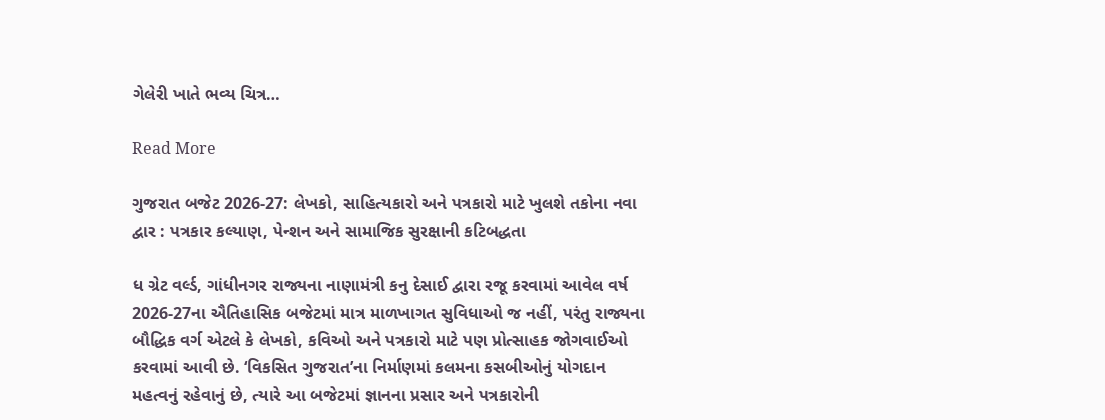ગેલેરી ખાતે ભવ્ય ચિત્ર…

Read More

ગુજરાત બજેટ 2026-27: લેખકો, સાહિત્યકારો અને પત્રકારો માટે ખુલશે તકોના નવા દ્વાર : પત્રકાર કલ્યાણ, પેન્શન અને સામાજિક સુરક્ષાની કટિબદ્ધતા

ધ ગ્રેટ વર્લ્ડ, ગાંધીનગર રાજ્યના નાણામંત્રી કનુ દેસાઈ દ્વારા રજૂ કરવામાં આવેલ વર્ષ 2026-27ના ઐતિહાસિક બજેટમાં માત્ર માળખાગત સુવિધાઓ જ નહીં, પરંતુ રાજ્યના બૌદ્ધિક વર્ગ એટલે કે લેખકો, કવિઓ અને પત્રકારો માટે પણ પ્રોત્સાહક જોગવાઈઓ કરવામાં આવી છે. ‘વિકસિત ગુજરાત’ના નિર્માણમાં કલમના કસબીઓનું યોગદાન મહત્વનું રહેવાનું છે, ત્યારે આ બજેટમાં જ્ઞાનના પ્રસાર અને પત્રકારોની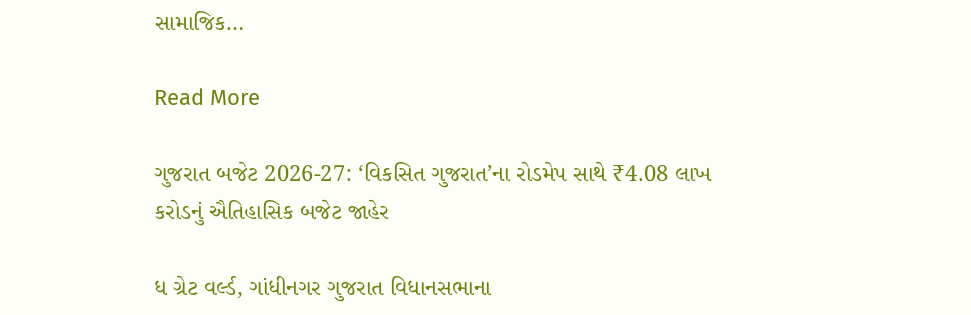સામાજિક…

Read More

ગુજરાત બજેટ 2026-27: ‘વિકસિત ગુજરાત’ના રોડમેપ સાથે ₹4.08 લાખ કરોડનું ઐતિહાસિક બજેટ જાહેર

ધ ગ્રેટ વર્લ્ડ, ગાંધીનગર ગુજરાત વિધાનસભાના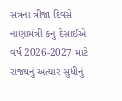સત્રના ત્રીજા દિવસે નાણામંત્રી કનુ દેસાઈએ વર્ષ 2026-2027 માટે રાજ્યનું અત્યાર સુધીનું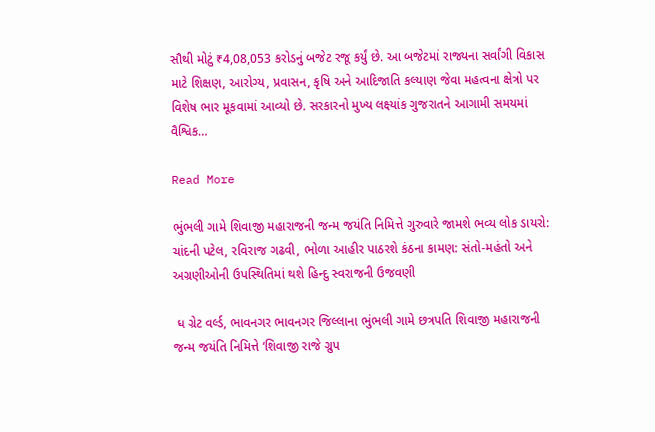સૌથી મોટું ₹4,08,053 કરોડનું બજેટ રજૂ કર્યું છે. આ બજેટમાં રાજ્યના સર્વાંગી વિકાસ માટે શિક્ષણ, આરોગ્ય, પ્રવાસન, કૃષિ અને આદિજાતિ કલ્યાણ જેવા મહત્વના ક્ષેત્રો પર વિશેષ ભાર મૂકવામાં આવ્યો છે. સરકારનો મુખ્ય લક્ષ્યાંક ગુજરાતને આગામી સમયમાં વૈશ્વિક…

Read More

ભુંભલી ગામે શિવાજી મહારાજની જન્મ જયંતિ નિમિત્તે ગુરુવારે જામશે ભવ્ય લોક ડાયરો: ચાંદની પટેલ, રવિરાજ ગઢવી, ભોળા આહીર પાઠરશે કંઠના કામણ: સંતો-મહંતો અને અગ્રણીઓની ઉપસ્થિતિમાં થશે હિન્દુ સ્વરાજની ઉજવણી

 ધ ગ્રેટ વર્લ્ડ, ભાવનગર ભાવનગર જિલ્લાના ભુંભલી ગામે છત્રપતિ શિવાજી મહારાજની જન્મ જયંતિ નિમિત્તે ‘શિવાજી રાજે ગ્રુપ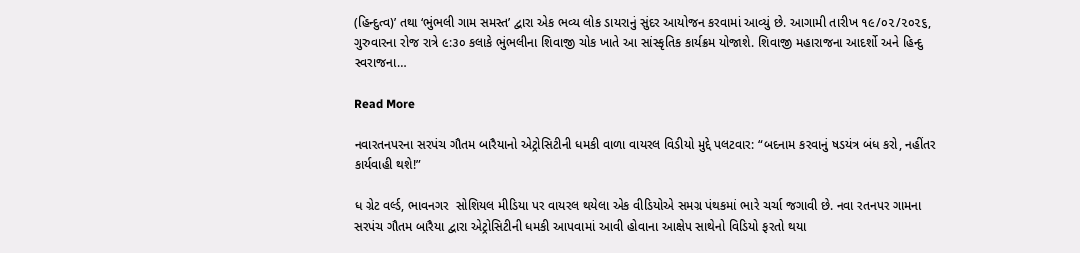(હિન્દુત્વ)’ તથા ‘ભુંભલી ગામ સમસ્ત’ દ્વારા એક ભવ્ય લોક ડાયરાનું સુંદર આયોજન કરવામાં આવ્યું છે. આગામી તારીખ ૧૯/૦૨/૨૦૨૬, ગુરુવારના રોજ રાત્રે ૯:૩૦ કલાકે ભુંભલીના શિવાજી ચોક ખાતે આ સાંસ્કૃતિક કાર્યક્રમ યોજાશે. શિવાજી મહારાજના આદર્શો અને હિન્દુ સ્વરાજના…

Read More

નવારતનપરના સરપંચ ગૌતમ બારૈયાનો એટ્રોસિટીની ધમકી વાળા વાયરલ વિડીયો મુદ્દે પલટવાર: “બદનામ કરવાનું ષડયંત્ર બંધ કરો, નહીંતર કાર્યવાહી થશે!”

ધ ગ્રેટ વર્લ્ડ, ભાવનગર  સોશિયલ મીડિયા પર વાયરલ થયેલા એક વીડિયોએ સમગ્ર પંથકમાં ભારે ચર્ચા જગાવી છે. નવા રતનપર ગામના સરપંચ ગૌતમ બારૈયા દ્વારા એટ્રોસિટીની ધમકી આપવામાં આવી હોવાના આક્ષેપ સાથેનો વિડિયો ફરતો થયા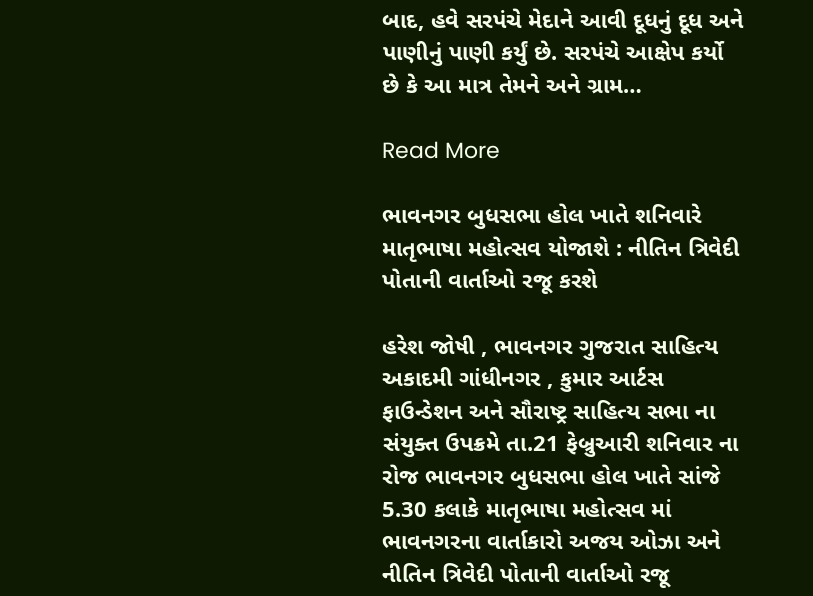બાદ, હવે સરપંચે મેદાને આવી દૂધનું દૂધ અને પાણીનું પાણી કર્યું છે. સરપંચે આક્ષેપ કર્યો છે કે આ માત્ર તેમને અને ગ્રામ…

Read More

ભાવનગર બુધસભા હોલ ખાતે શનિવારે માતૃભાષા મહોત્સવ યોજાશે : નીતિન ત્રિવેદી પોતાની વાર્તાઓ રજૂ કરશે

હરેશ જોષી , ભાવનગર ગુજરાત સાહિત્ય અકાદમી ગાંધીનગર , કુમાર આર્ટસ ફાઉન્ડેશન અને સૌરાષ્ટ્ર સાહિત્ય સભા ના સંયુક્ત ઉપક્રમે તા.21 ફેબ્રુઆરી શનિવાર ના રોજ ભાવનગર બુધસભા હોલ ખાતે સાંજે 5.30 કલાકે માતૃભાષા મહોત્સવ માં ભાવનગરના વાર્તાકારો અજય ઓઝા અને નીતિન ત્રિવેદી પોતાની વાર્તાઓ રજૂ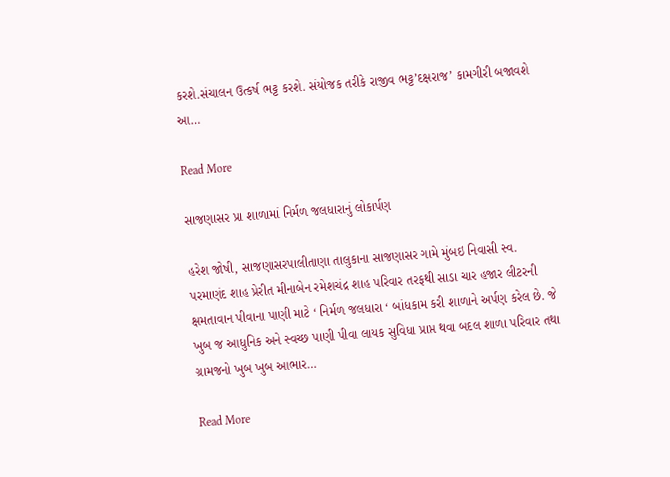કરશે.સંચાલન ઉત્કર્ષ ભટ્ટ કરશે. સંયોજક તરીકે રાજીવ ભટ્ટ’દક્ષરાજ’ કામગીરી બજાવશે આ…

Read More

સાજણાસર પ્રા શાળામાં નિર્મળ જલધારાનું લોકાર્પણ

હરેશ જોષી, સાજણાસરપાલીતાણા તાલુકાના સાજણાસર ગામે મુંબઇ નિવાસી સ્વ. પરમાણંદ શાહ પ્રેરીત મીનાબેન રમેશચંદ્ર શાહ પરિવાર તરફથી સાડા ચાર હજાર લીટરની ક્ષમતાવાન પીવાના પાણી માટે ‘ નિર્મળ જલધારા ‘ બાંધકામ કરી શાળાને અર્પણ કરેલ છે. જે ખુબ જ આધુનિક અને સ્વચ્છ પાણી પીવા લાયક સુવિધા પ્રાપ્ત થવા બદલ શાળા પરિવાર તથા ગ્રામજનો ખુબ ખુબ આભાર…

Read More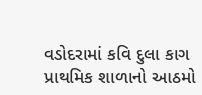વડોદરામાં કવિ દુલા કાગ પ્રાથમિક શાળાનો આઠમો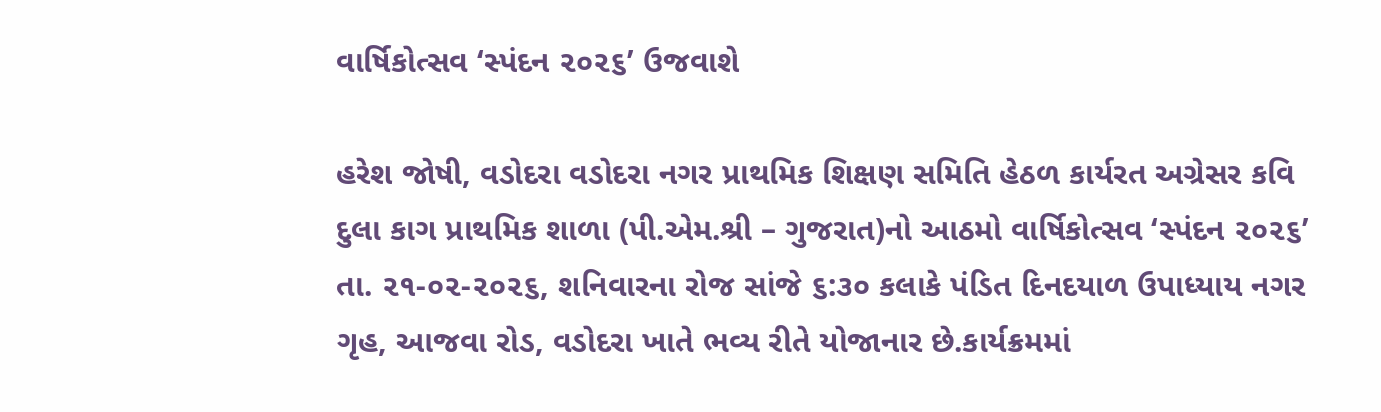વાર્ષિકોત્સવ ‘સ્પંદન ૨૦૨૬’ ઉજવાશે

હરેશ જોષી, વડોદરા વડોદરા નગર પ્રાથમિક શિક્ષણ સમિતિ હેઠળ કાર્યરત અગ્રેસર કવિ દુલા કાગ પ્રાથમિક શાળા (પી.એમ.શ્રી – ગુજરાત)નો આઠમો વાર્ષિકોત્સવ ‘સ્પંદન ૨૦૨૬’ તા. ૨૧-૦૨-૨૦૨૬, શનિવારના રોજ સાંજે ૬:૩૦ કલાકે પંડિત દિનદયાળ ઉપાધ્યાય નગર ગૃહ, આજવા રોડ, વડોદરા ખાતે ભવ્ય રીતે યોજાનાર છે.કાર્યક્રમમાં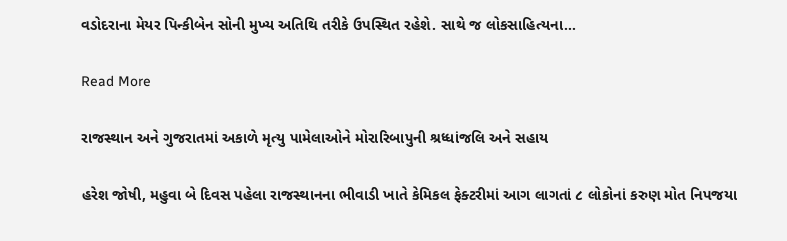વડોદરાના મેયર પિન્કીબેન સોની મુખ્ય અતિથિ તરીકે ઉપસ્થિત રહેશે. સાથે જ લોકસાહિત્યના…

Read More

રાજસ્થાન અને ગુજરાતમાં અકાળે મૃત્યુ પામેલાઓને મોરારિબાપુની શ્રધ્ધાંજલિ અને સહાય

હરેશ જોષી, મહુવા બે દિવસ પહેલા રાજસ્થાનના ભીવાડી ખાતે કેમિકલ ફેક્ટરીમાં આગ લાગતાં ૮ લોકોનાં કરુણ મોત નિપજયા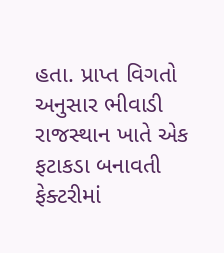હતા. પ્રાપ્ત વિગતો અનુસાર ભીવાડી રાજસ્થાન ખાતે એક ફટાકડા બનાવતી ફેક્ટરીમાં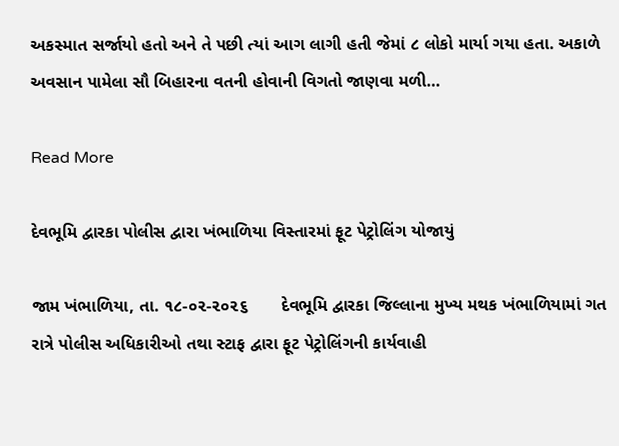અકસ્માત સર્જાયો હતો અને તે પછી ત્યાં આગ લાગી હતી જેમાં ૮ લોકો માર્યા ગયા હતા. અકાળે અવસાન પામેલા સૌ બિહારના વતની હોવાની વિગતો જાણવા મળી…

Read More

દેવભૂમિ દ્વારકા પોલીસ દ્વારા ખંભાળિયા વિસ્તારમાં ફૂટ પેટ્રોલિંગ યોજાયું

જામ ખંભાળિયા, તા. ૧૮-૦૨-૨૦૨૬       દેવભૂમિ દ્વારકા જિલ્લાના મુખ્ય મથક ખંભાળિયામાં ગત રાત્રે પોલીસ અધિકારીઓ તથા સ્ટાફ દ્વારા ફૂટ પેટ્રોલિંગની કાર્યવાહી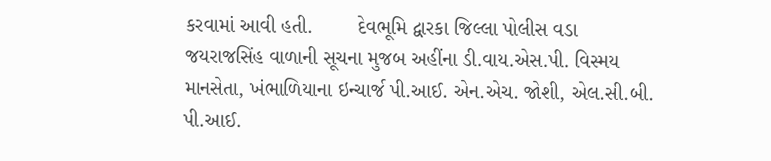કરવામાં આવી હતી.        દેવભૂમિ દ્વારકા જિલ્લા પોલીસ વડા જયરાજસિંહ વાળાની સૂચના મુજબ અહીંના ડી.વાય.એસ.પી. વિસ્મય માનસેતા, ખંભાળિયાના ઇન્ચાર્જ પી.આઈ. એન.એચ. જોશી, એલ.સી.બી. પી.આઈ.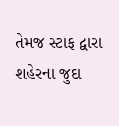તેમજ સ્ટાફ દ્વારા શહેરના જુદા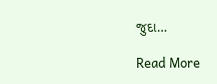જુદા…

Read More